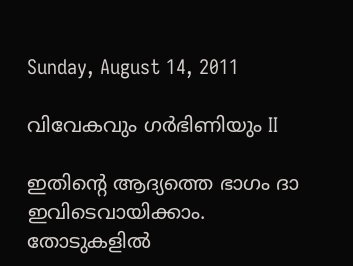Sunday, August 14, 2011

വിവേകവും ഗര്‍ഭിണിയും II

ഇതിന്റെ ആദ്യത്തെ ഭാഗം ദാ ഇവിടെവായിക്കാം.
തോടുകളില്‍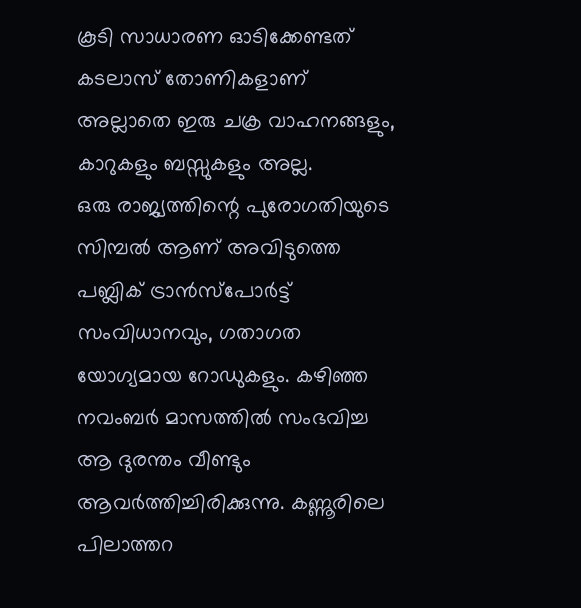കൂടി സാധാരണ ഓടിക്കേണ്ടത് കടലാസ് തോണികളാണ് അല്ലാതെ ഇരു ചക്ര വാഹനങ്ങളും, കാറുകളും ബസ്സുകളും അല്ല.
ഒരു രാജ്യത്തിന്റെ പുരോഗതിയുടെ സിമ്പല്‍ ആണ് അവിടുത്തെ പബ്ലിക്‌ ട്രാന്‍സ്പോര്‍ട്ട് സംവിധാനവും, ഗതാഗത യോഗ്യമായ റോഡുകളും. കഴിഞ്ഞ നവംബര്‍ മാസത്തില്‍ സംഭവിച്ച ആ ദുരന്തം വീണ്ടും ആവര്‍ത്തിച്ചിരിക്കുന്നു. കണ്ണൂരിലെ പിലാത്തറ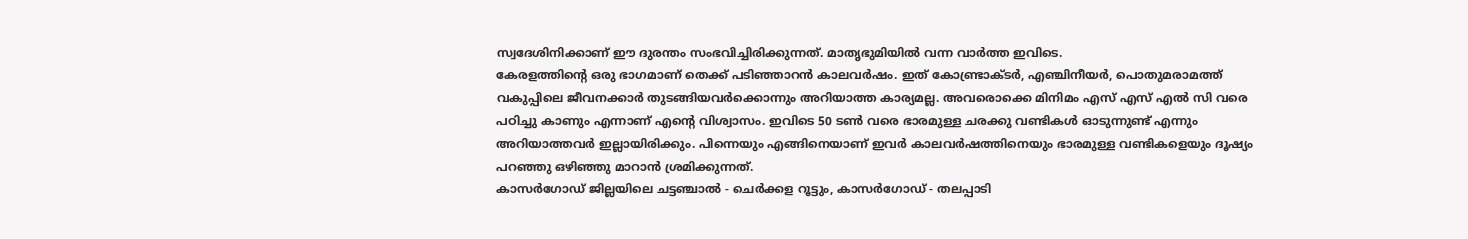സ്വദേശിനിക്കാണ് ഈ ദുരന്തം സംഭവിച്ചിരിക്കുന്നത്. മാതൃഭുമിയില്‍ വന്ന വാര്‍ത്ത‍ ഇവിടെ.
കേരളത്തിന്റെ ഒരു ഭാഗമാണ് തെക്ക് പടിഞ്ഞാറന്‍ കാലവര്‍ഷം. ഇത് കോണ്ട്രാക്ടര്‍, എഞ്ചിനീയര്‍, പൊതുമരാമത്ത് വകുപ്പിലെ ജീവനക്കാര്‍ തുടങ്ങിയവര്‍ക്കൊന്നും അറിയാത്ത കാര്യമല്ല. അവരൊക്കെ മിനിമം എസ് എസ് എല്‍ സി വരെ പഠിച്ചു കാണും എന്നാണ് എന്റെ വിശ്വാസം. ഇവിടെ 50 ടണ്‍ വരെ ഭാരമുള്ള ചരക്കു വണ്ടികള്‍ ഓടുന്നുണ്ട് എന്നും അറിയാത്തവര്‍ ഇല്ലായിരിക്കും. പിന്നെയും എങ്ങിനെയാണ് ഇവര്‍ കാലവര്‍ഷത്തിനെയും ഭാരമുള്ള വണ്ടികളെയും ദൂഷ്യം പറഞ്ഞു ഒഴിഞ്ഞു മാറാന്‍ ശ്രമിക്കുന്നത്.
കാസര്‍ഗോഡ്‌ ജില്ലയിലെ ചട്ടഞ്ചാല്‍ - ചെര്‍ക്കള റൂട്ടും, കാസര്‍ഗോഡ്‌ - തലപ്പാടി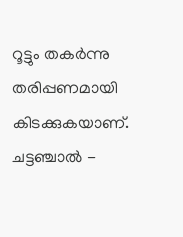റൂട്ടും തകര്‍ന്നു തരിപ്പണമായി കിടക്കുകയാണ്. ചട്ടഞ്ചാല്‍ -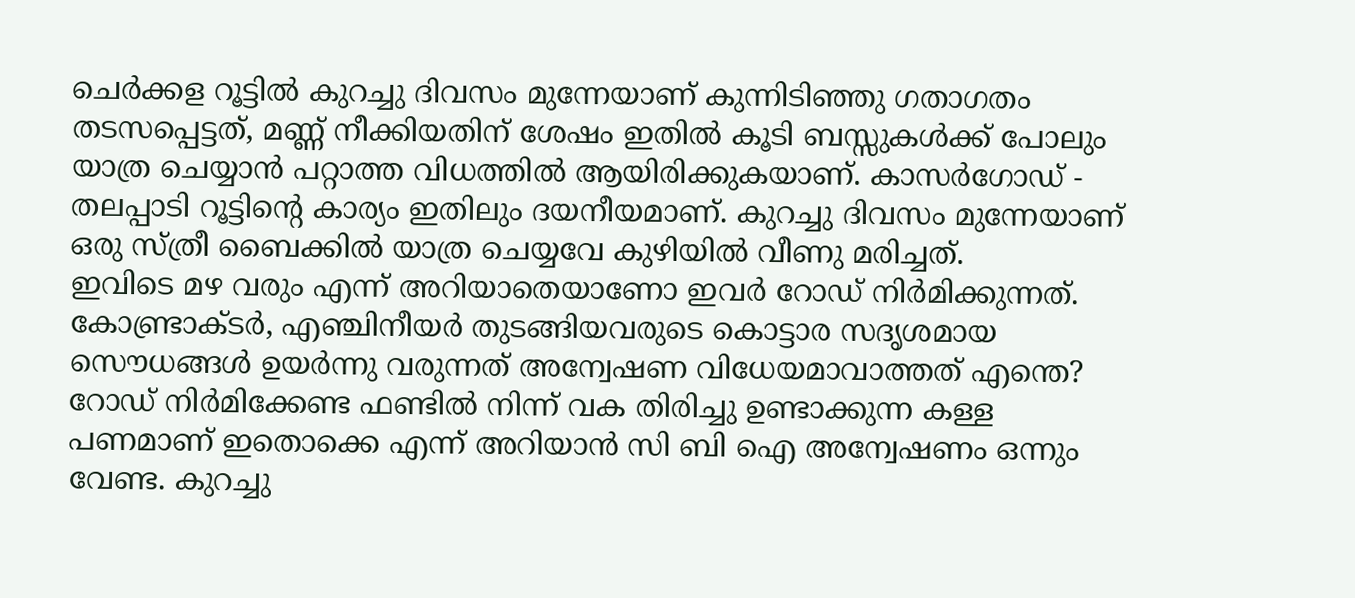ചെര്‍ക്കള റൂട്ടില്‍ കുറച്ചു ദിവസം മുന്നേയാണ്‌ കുന്നിടിഞ്ഞു ഗതാഗതം തടസപ്പെട്ടത്, മണ്ണ് നീക്കിയതിന് ശേഷം ഇതില്‍ കൂടി ബസ്സുകള്‍ക്ക് പോലും യാത്ര ചെയ്യാന്‍ പറ്റാത്ത വിധത്തില്‍ ആയിരിക്കുകയാണ്. കാസര്‍ഗോഡ്‌ - തലപ്പാടി റൂട്ടിന്റെ കാര്യം ഇതിലും ദയനീയമാണ്. കുറച്ചു ദിവസം മുന്നേയാണ്‌ ഒരു സ്ത്രീ ബൈക്കില്‍ യാത്ര ചെയ്യവേ കുഴിയില്‍ വീണു മരിച്ചത്.
ഇവിടെ മഴ വരും എന്ന് അറിയാതെയാണോ ഇവര്‍ റോഡ്‌ നിര്‍മിക്കുന്നത്. കോണ്ട്രാക്ടര്‍, എഞ്ചിനീയര്‍ തുടങ്ങിയവരുടെ കൊട്ടാര സദൃശമായ സൌധങ്ങള്‍ ഉയര്‍ന്നു വരുന്നത് അന്വേഷണ വിധേയമാവാത്തത് എന്തെ? റോഡ്‌ നിര്‍മിക്കേണ്ട ഫണ്ടില്‍ നിന്ന് വക തിരിച്ചു ഉണ്ടാക്കുന്ന കള്ള പണമാണ് ഇതൊക്കെ എന്ന് അറിയാന്‍ സി ബി ഐ അന്വേഷണം ഒന്നും വേണ്ട. കുറച്ചു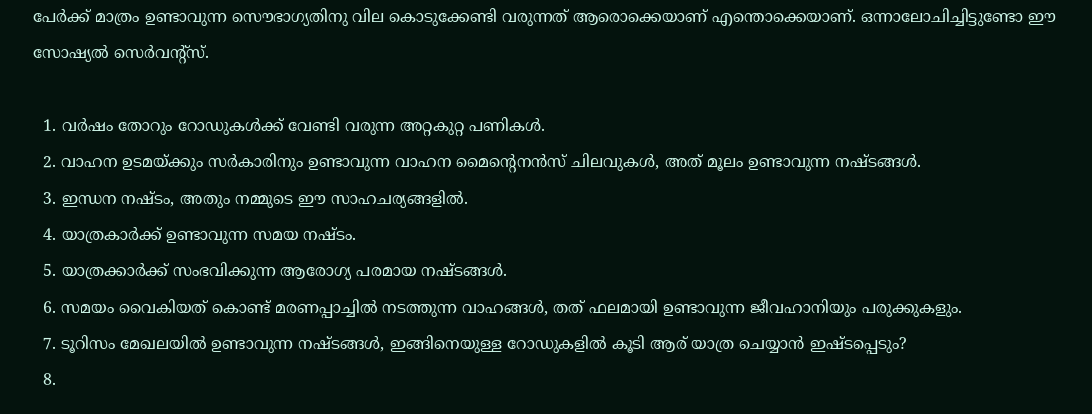പേര്‍ക്ക് മാത്രം ഉണ്ടാവുന്ന സൌഭാഗ്യതിനു വില കൊടുക്കേണ്ടി വരുന്നത് ആരൊക്കെയാണ് എന്തൊക്കെയാണ്. ഒന്നാലോചിച്ചിട്ടുണ്ടോ ഈ സോഷ്യല്‍ സെര്‍വന്റ്സ്.

  1. വര്‍ഷം തോറും റോഡുകള്‍ക്ക് വേണ്ടി വരുന്ന അറ്റകുറ്റ പണികള്‍.
  2. വാഹന ഉടമയ്ക്കും സര്‍കാരിനും ഉണ്ടാവുന്ന വാഹന മൈന്റെനന്‍സ് ചിലവുകള്‍, അത് മൂലം ഉണ്ടാവുന്ന നഷ്ടങ്ങള്‍.
  3. ഇന്ധന നഷ്ടം, അതും നമ്മുടെ ഈ സാഹചര്യങ്ങളില്‍.
  4. യാത്രകാര്‍ക്ക് ഉണ്ടാവുന്ന സമയ നഷ്ടം.
  5. യാത്രക്കാര്‍ക്ക് സംഭവിക്കുന്ന ആരോഗ്യ പരമായ നഷ്ടങ്ങള്‍.
  6. സമയം വൈകിയത് കൊണ്ട് മരണപ്പാച്ചില്‍ നടത്തുന്ന വാഹങ്ങള്‍, തത് ഫലമായി ഉണ്ടാവുന്ന ജീവഹാനിയും പരുക്കുകളും.
  7. ടൂറിസം മേഖലയില്‍ ഉണ്ടാവുന്ന നഷ്ടങ്ങള്‍, ഇങ്ങിനെയുള്ള റോഡുകളില്‍ കൂടി ആര് യാത്ര ചെയ്യാന്‍ ഇഷ്ടപ്പെടും?
  8.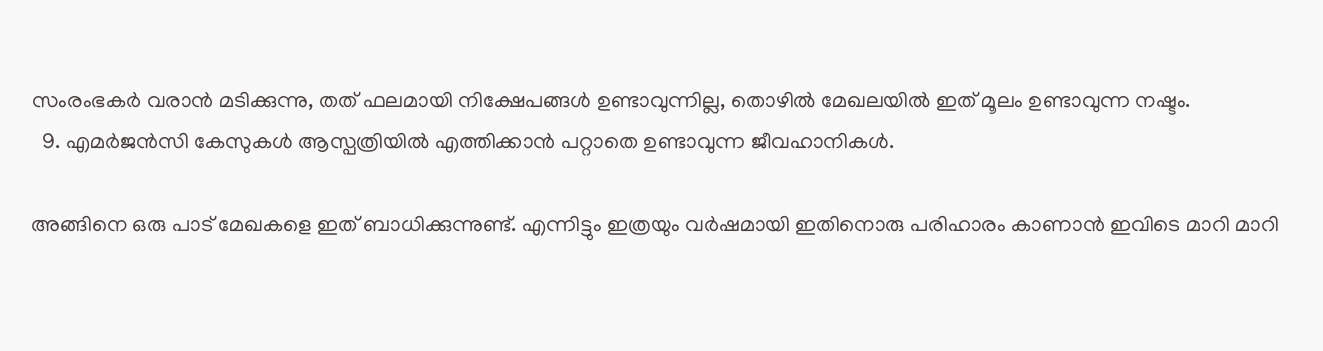സംരംഭകര്‍ വരാന്‍ മടിക്കുന്നു, തത് ഫലമായി നിക്ഷേപങ്ങള്‍ ഉണ്ടാവുന്നില്ല, തൊഴില്‍ മേഖലയില്‍ ഇത് മൂലം ഉണ്ടാവുന്ന നഷ്ടം.
  9. എമര്‍ജന്‍സി കേസുകള്‍ ആസ്പത്രിയില്‍ എത്തിക്കാന്‍ പറ്റാതെ ഉണ്ടാവുന്ന ജീവഹാനികള്‍.

അങ്ങിനെ ഒരു പാട് മേഖകളെ ഇത് ബാധിക്കുന്നുണ്ട്. എന്നിട്ടും ഇത്രയും വര്‍ഷമായി ഇതിനൊരു പരിഹാരം കാണാന്‍ ഇവിടെ മാറി മാറി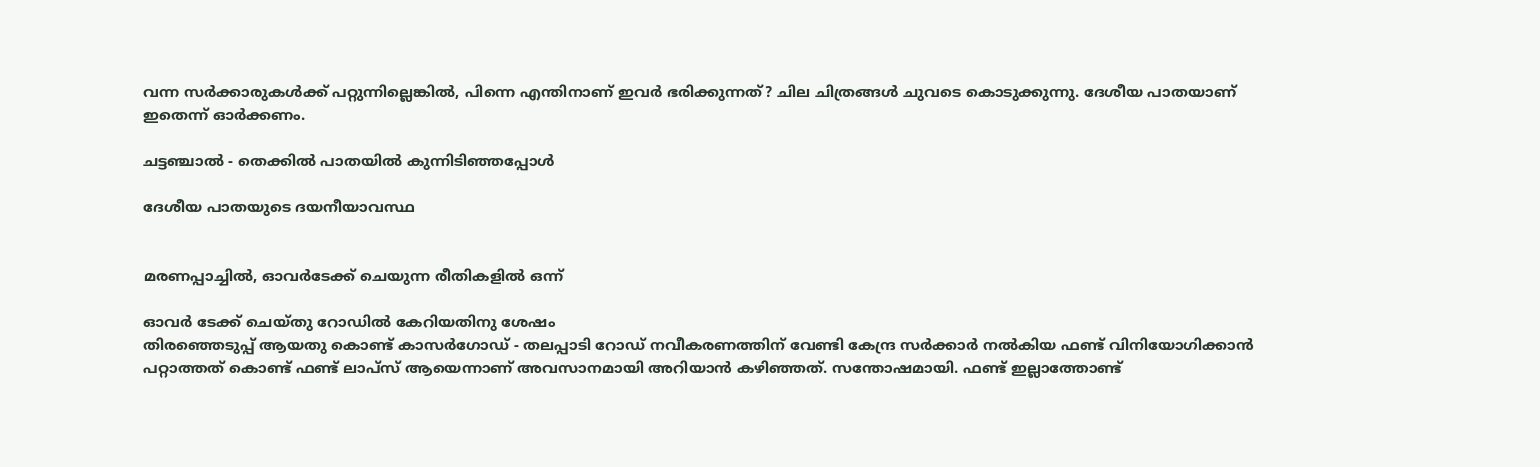വന്ന സര്‍ക്കാരുകള്‍ക്ക് പറ്റുന്നില്ലെങ്കില്‍, പിന്നെ എന്തിനാണ് ഇവര്‍ ഭരിക്കുന്നത്‌? ചില ചിത്രങ്ങള്‍ ചുവടെ കൊടുക്കുന്നു. ദേശീയ പാതയാണ് ഇതെന്ന് ഓര്‍ക്കണം.

ചട്ടഞ്ചാല്‍ - തെക്കില്‍ പാതയില്‍ കുന്നിടിഞ്ഞപ്പോള്‍

ദേശീയ പാതയുടെ ദയനീയാവസ്ഥ


മരണപ്പാച്ചില്‍, ഓവര്‍ടേക്ക് ചെയുന്ന രീതികളില്‍ ഒന്ന്

ഓവര്‍ ടേക്ക് ചെയ്തു റോഡില്‍ കേറിയതിനു ശേഷം
തിരഞ്ഞെടുപ്പ് ആയതു കൊണ്ട് കാസര്‍ഗോഡ്‌ - തലപ്പാടി റോഡ്‌ നവീകരണത്തിന് വേണ്ടി കേന്ദ്ര സര്‍ക്കാര്‍ നല്‍കിയ ഫണ്ട്‌ വിനിയോഗിക്കാന്‍ പറ്റാത്തത് കൊണ്ട് ഫണ്ട്‌ ലാപ്സ് ആയെന്നാണ്‌ അവസാനമായി അറിയാന്‍ കഴിഞ്ഞത്. സന്തോഷമായി. ഫണ്ട്‌ ഇല്ലാത്തോണ്ട്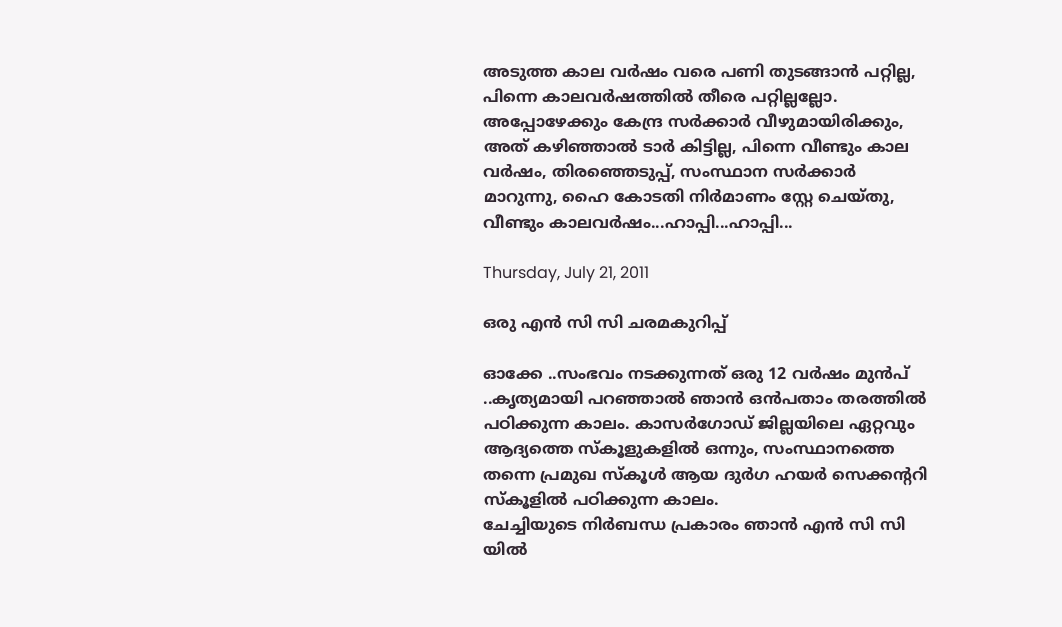അടുത്ത കാല വര്‍ഷം വരെ പണി തുടങ്ങാന്‍ പറ്റില്ല, പിന്നെ കാലവര്‍ഷത്തില്‍ തീരെ പറ്റില്ലല്ലോ. അപ്പോഴേക്കും കേന്ദ്ര സര്‍ക്കാര്‍ വീഴുമായിരിക്കും, അത് കഴിഞ്ഞാല്‍ ടാര്‍ കിട്ടില്ല, പിന്നെ വീണ്ടും കാല വര്‍ഷം, തിരഞ്ഞെടുപ്പ്, സംസ്ഥാന സര്‍ക്കാര്‍ മാറുന്നു, ഹൈ കോടതി നിര്‍മാണം സ്റ്റേ ചെയ്തു, വീണ്ടും കാലവര്‍ഷം...ഹാപ്പി...ഹാപ്പി...

Thursday, July 21, 2011

ഒരു എന്‍ സി സി ചരമകുറിപ്പ്

ഓക്കേ ..സംഭവം നടക്കുന്നത് ഒരു 12 വര്‍ഷം മുന്‍പ് ..കൃത്യമായി പറഞ്ഞാല്‍ ഞാന്‍ ഒന്‍പതാം തരത്തില്‍ പഠിക്കുന്ന കാലം. കാസര്‍ഗോഡ്‌ ജില്ലയിലെ ഏറ്റവും ആദ്യത്തെ സ്കൂളുകളില്‍ ഒന്നും, സംസ്ഥാനത്തെ തന്നെ പ്രമുഖ സ്കൂള്‍ ആയ ദുര്‍ഗ ഹയര്‍ സെക്കന്ററി സ്കൂളില്‍ പഠിക്കുന്ന കാലം.
ചേച്ചിയുടെ നിര്‍ബന്ധ പ്രകാരം ഞാന്‍ എന്‍ സി സി യില്‍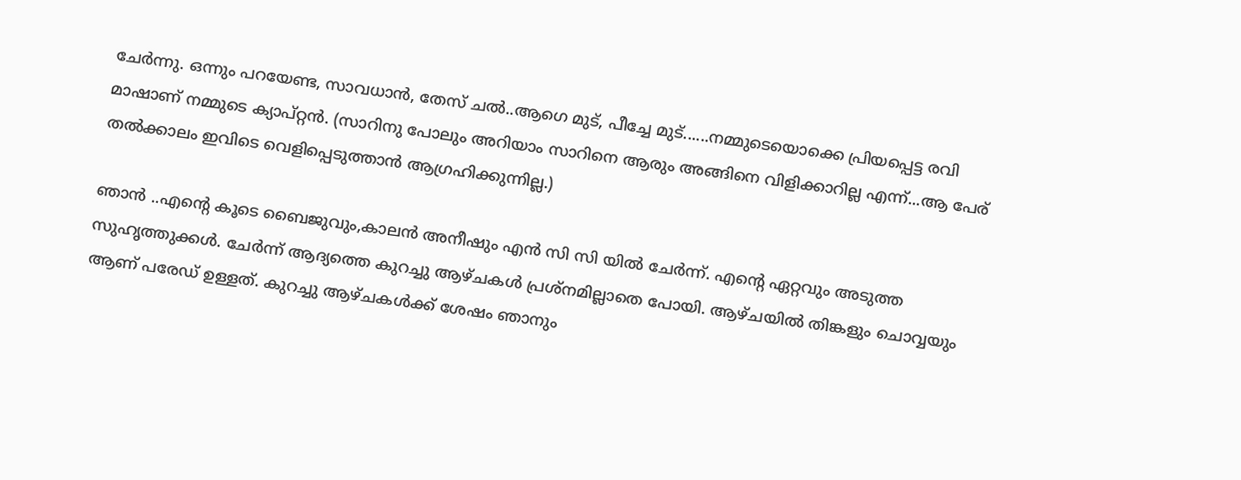ചേര്‍ന്നു. ഒന്നും പറയേണ്ട, സാവധാന്‍, തേസ് ചല്‍..ആഗെ മുട്, പീച്ചേ മുട്......നമ്മുടെയൊക്കെ പ്രിയപ്പെട്ട രവി മാഷാണ് നമ്മുടെ ക്യാപ്റ്റന്‍. (സാറിനു പോലും അറിയാം സാറിനെ ആരും അങ്ങിനെ വിളിക്കാറില്ല എന്ന്...ആ പേര് തല്‍ക്കാലം ഇവിടെ വെളിപ്പെടുത്താന്‍ ആഗ്രഹിക്കുന്നില്ല.)

ഞാന്‍ ..എന്റെ കൂടെ ബൈജുവും,കാലന്‍ അനീഷും എന്‍ സി സി യില്‍ ചേര്‍ന്ന്. എന്റെ ഏറ്റവും അടുത്ത സുഹൃത്തുക്കള്‍. ചേര്‍ന്ന് ആദ്യത്തെ കുറച്ചു ആഴ്ചകള്‍ പ്രശ്നമില്ലാതെ പോയി. ആഴ്ചയില്‍ തിങ്കളും ചൊവ്വയും ആണ് പരേഡ് ഉള്ളത്. കുറച്ചു ആഴ്ചകള്‍ക്ക് ശേഷം ഞാനും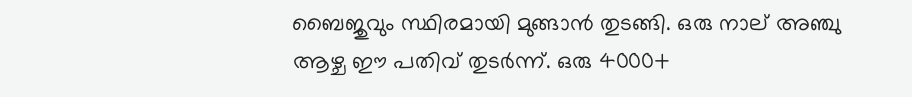ബൈജുവും സ്ഥിരമായി മുങ്ങാന്‍ തുടങ്ങി. ഒരു നാല് അഞ്ചു ആഴ്ച ഈ പതിവ് തുടര്‍ന്ന്. ഒരു 4000+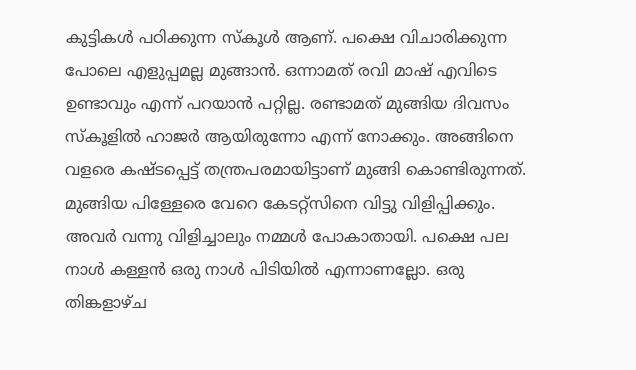കുട്ടികള്‍ പഠിക്കുന്ന സ്കൂള്‍ ആണ്. പക്ഷെ വിചാരിക്കുന്ന പോലെ എളുപ്പമല്ല മുങ്ങാന്‍. ഒന്നാമത് രവി മാഷ്‌ എവിടെ ഉണ്ടാവും എന്ന് പറയാന്‍ പറ്റില്ല. രണ്ടാമത് മുങ്ങിയ ദിവസം സ്കൂളില്‍ ഹാജര്‍ ആയിരുന്നോ എന്ന് നോക്കും. അങ്ങിനെ വളരെ കഷ്ടപ്പെട്ട് തന്ത്രപരമായിട്ടാണ് മുങ്ങി കൊണ്ടിരുന്നത്.
മുങ്ങിയ പിള്ളേരെ വേറെ കേടറ്റ്സിനെ വിട്ടു വിളിപ്പിക്കും. അവര്‍ വന്നു വിളിച്ചാലും നമ്മള്‍ പോകാതായി. പക്ഷെ പല നാള്‍ കള്ളന്‍ ഒരു നാള്‍ പിടിയില്‍ എന്നാണല്ലോ. ഒരു തിങ്കളാഴ്ച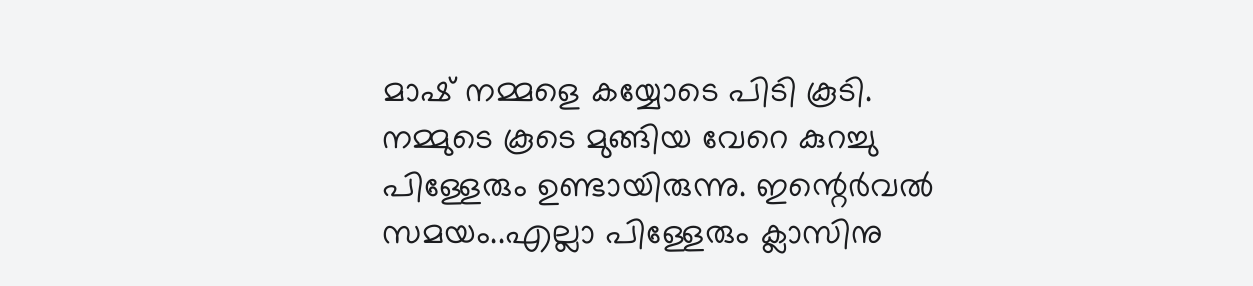മാഷ്‌ നമ്മളെ കയ്യോടെ പിടി കൂടി. നമ്മുടെ കൂടെ മുങ്ങിയ വേറെ കുറച്ചു പിള്ളേരും ഉണ്ടായിരുന്നു. ഇന്റെര്‍വല്‍ സമയം..എല്ലാ പിള്ളേരും ക്ലാസിനു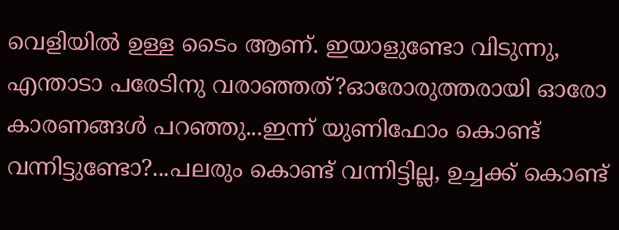വെളിയില്‍ ഉള്ള ടൈം ആണ്. ഇയാളുണ്ടോ വിടുന്നു, എന്താടാ പരേടിനു വരാഞ്ഞത്?ഓരോരുത്തരായി ഓരോ കാരണങ്ങള്‍ പറഞ്ഞു...ഇന്ന് യുണിഫോം കൊണ്ട് വന്നിട്ടുണ്ടോ?...പലരും കൊണ്ട് വന്നിട്ടില്ല, ഉച്ചക്ക് കൊണ്ട്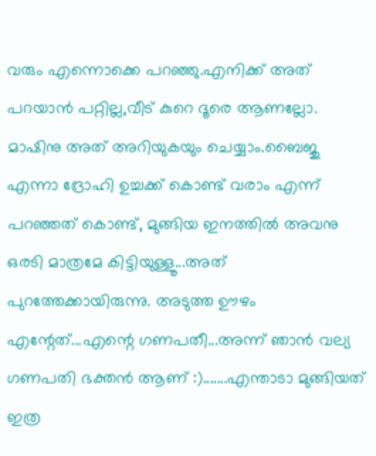വരും എന്നൊക്കെ പറഞ്ഞു.എനിക്ക് അത് പറയാന്‍ പറ്റില്ല,വീട് കുറെ ദൂരെ ആണല്ലോ. മാഷിനു അത് അറിയുകയും ചെയ്യാം.ബൈജു എന്നാ ദ്രോഹി ഉച്ചക്ക് കൊണ്ട് വരാം എന്ന് പറഞ്ഞത് കൊണ്ട്, മുങ്ങിയ ഇനത്തില്‍ അവനു ഒരടി മാത്രമേ കിട്ടിയുള്ളൂ...അത് പുറത്തേക്കായിരുന്നു. അടുത്ത ഊഴം എന്റേത്...എന്റെ ഗണപതീ...അന്ന് ഞാന്‍ വല്യ ഗണപതി ഭക്തന്‍ ആണ് :).......എന്താടാ മുങ്ങിയത് ഇത്ര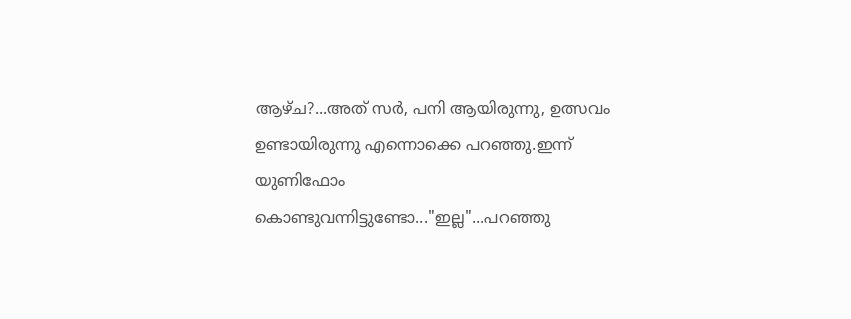ആഴ്ച?...അത് സര്‍, പനി ആയിരുന്നു, ഉത്സവം ഉണ്ടായിരുന്നു എന്നൊക്കെ പറഞ്ഞു.ഇന്ന് യുണിഫോം കൊണ്ടുവന്നിട്ടുണ്ടോ..."ഇല്ല"...പറഞ്ഞു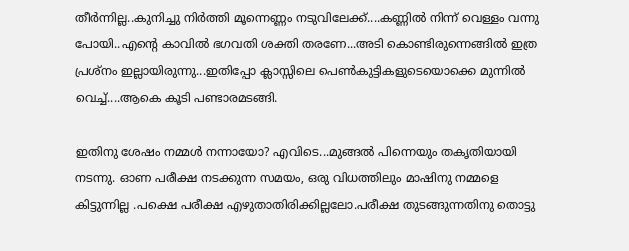തീര്‍ന്നില്ല..കുനിച്ചു നിര്‍ത്തി മൂന്നെണ്ണം നടുവിലേക്ക്....കണ്ണില്‍ നിന്ന് വെള്ളം വന്നു പോയി..എന്റെ കാവില്‍ ഭഗവതി ശക്തി തരണേ...അടി കൊണ്ടിരുന്നെങ്ങില്‍ ഇത്ര പ്രശ്നം ഇല്ലായിരുന്നു...ഇതിപ്പോ ക്ലാസ്സിലെ പെണ്‍കുട്ടികളുടെയൊക്കെ മുന്നില്‍ വെച്ച്....ആകെ കൂടി പണ്ടാരമടങ്ങി.

ഇതിനു ശേഷം നമ്മള്‍ നന്നായോ? എവിടെ...മുങ്ങല്‍ പിന്നെയും തകൃതിയായി നടന്നു. ഓണ പരീക്ഷ നടക്കുന്ന സമയം, ഒരു വിധത്തിലും മാഷിനു നമ്മളെ കിട്ടുന്നില്ല .പക്ഷെ പരീക്ഷ എഴുതാതിരിക്കില്ലലോ.പരീക്ഷ തുടങ്ങുന്നതിനു തൊട്ടു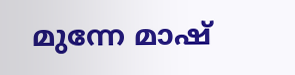മുന്നേ മാഷ്‌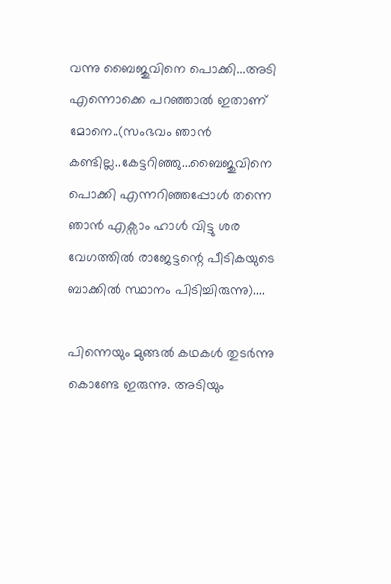വന്നു ബൈജുവിനെ പൊക്കി...അടി എന്നൊക്കെ പറഞ്ഞാല്‍ ഇതാണ് മോനെ..(സംഭവം ഞാന്‍ കണ്ടില്ല..കേട്ടറിഞ്ഞു...ബൈജുവിനെ പൊക്കി എന്നറിഞ്ഞപ്പോള്‍ തന്നെ ഞാന്‍ എക്സാം ഹാള്‍ വിട്ടു ശര വേഗത്തില്‍ രാജേട്ടന്റെ പീടികയുടെ ബാക്കില്‍ സ്ഥാനം പിടിച്ചിരുന്നു)....

പിന്നെയും മുങ്ങല്‍ കഥകള്‍ തുടര്‍ന്നു കൊണ്ടേ ഇരുന്നു. അടിയും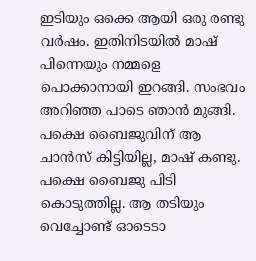ഇടിയും ഒക്കെ ആയി ഒരു രണ്ടു വര്‍ഷം. ഇതിനിടയില്‍ മാഷ്‌ പിന്നെയും നമ്മളെ പൊക്കാനായി ഇറങ്ങി. സംഭവം അറിഞ്ഞ പാടെ ഞാന്‍ മുങ്ങി. പക്ഷെ ബൈജുവിന് ആ ചാന്‍സ് കിട്ടിയില്ല, മാഷ്‌ കണ്ടു. പക്ഷെ ബൈജു പിടി കൊടുത്തില്ല. ആ തടിയും വെച്ചോണ്ട് ഓടെടാ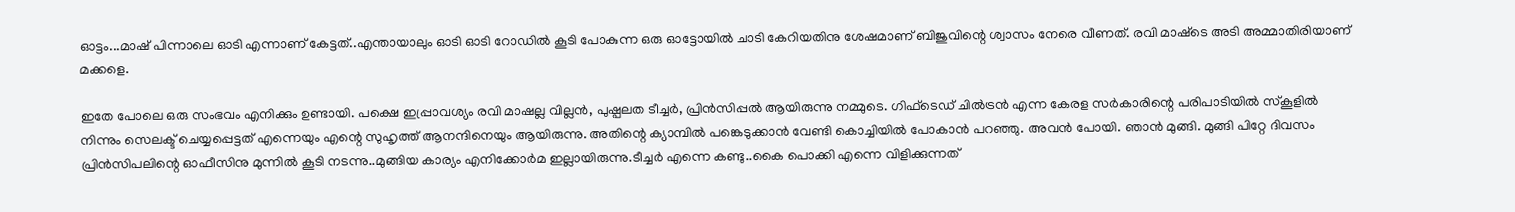ഓട്ടം...മാഷ്‌ പിന്നാലെ ഓടി എന്നാണ് കേട്ടത്..എന്തായാലും ഓടി ഓടി റോഡില്‍ കൂടി പോകുന്ന ഒരു ഓട്ടോയില്‍ ചാടി കേറിയതിനു ശേഷമാണ് ബിജുവിന്റെ ശ്വാസം നേരെ വീണത്‌. രവി മാഷ്‌ടെ അടി അമ്മാതിരിയാണ് മക്കളെ.

ഇതേ പോലെ ഒരു സംഭവം എനിക്കും ഉണ്ടായി. പക്ഷെ ഇപ്പ്രാവശ്യം രവി മാഷല്ല വില്ലന്‍, പുഷ്പലത ടീച്ചര്‍, പ്രിന്‍സിപ്പല്‍ ആയിരുന്നു നമ്മുടെ. ഗിഫ്ടെഡ് ചില്‍ട്രന്‍ എന്ന കേരള സര്‍കാരിന്റെ പരിപാടിയില്‍ സ്കൂളില്‍ നിന്നും സെലക്ട്‌ ചെയ്യപ്പെട്ടത് എന്നെയും എന്റെ സുഹൃത്ത്‌ ആനന്ദിനെയും ആയിരുന്നു. അതിന്റെ ക്യാമ്പില്‍ പങ്കെടുക്കാന്‍ വേണ്ടി കൊച്ചിയില്‍ പോകാന്‍ പറഞ്ഞു. അവന്‍ പോയി. ഞാന്‍ മുങ്ങി. മുങ്ങി പിറ്റേ ദിവസം പ്രിന്‍സിപലിന്റെ ഓഫീസിനു മുന്നില്‍ കൂടി നടന്നു..മുങ്ങിയ കാര്യം എനിക്കോര്‍മ ഇല്ലായിരുന്നു.ടീച്ചര്‍ എന്നെ കണ്ടു..കൈ പൊക്കി എന്നെ വിളിക്കുന്നത്‌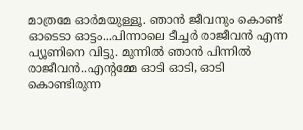മാത്രമേ ഓര്‍മയുള്ളൂ. ഞാന്‍ ജീവനും കൊണ്ട് ഓടെടാ ഓട്ടം...പിന്നാലെ ടീച്ചര്‍ രാജീവന്‍ എന്ന പ്യൂണിനെ വിട്ടു. മുന്നില്‍ ഞാന്‍ പിന്നില്‍ രാജീവന്‍..എന്റമ്മേ ഓടി ഓടി, ഓടി കൊണ്ടിരുന്ന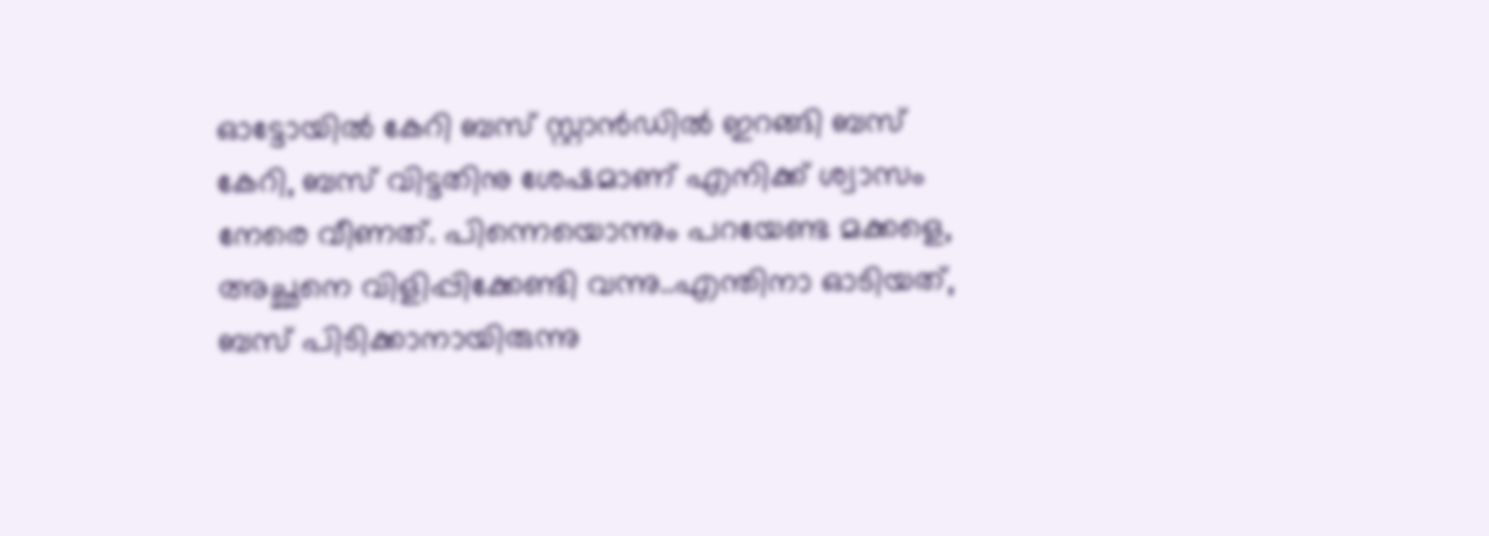ഓട്ടോയില്‍ കേറി ബസ്‌ സ്റ്റാന്‍ഡില്‍ ഇറങ്ങി ബസ്‌ കേറി, ബസ്‌ വിട്ടതിനു ശേഷമാണ് എനിക്ക് ശ്വാസം നേരെ വീണത്‌. പിന്നെയൊന്നും പറയേണ്ട മക്കളെ, അച്ഛനെ വിളിപ്പിക്കേണ്ടി വന്നു..എന്തിനാ ഓടിയത്, ബസ്‌ പിടിക്കാനായിരുന്നു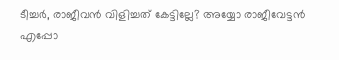ടീച്ചര്‍, രാജീവന്‍ വിളിച്ചത് കേട്ടില്ലേ? അയ്യോ രാജീവേട്ടന്‍ എപ്പോ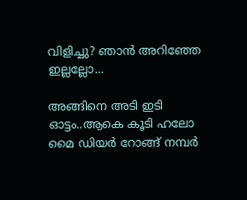വിളിച്ചു? ഞാന്‍ അറിഞ്ഞേ ഇല്ലല്ലോ...

അങ്ങിനെ അടി ഇടി ഓട്ടം..ആകെ കൂടി ഹലോ മൈ ഡിയര്‍ റോങ്ങ്‌ നമ്പര്‍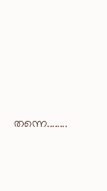തന്നെ........